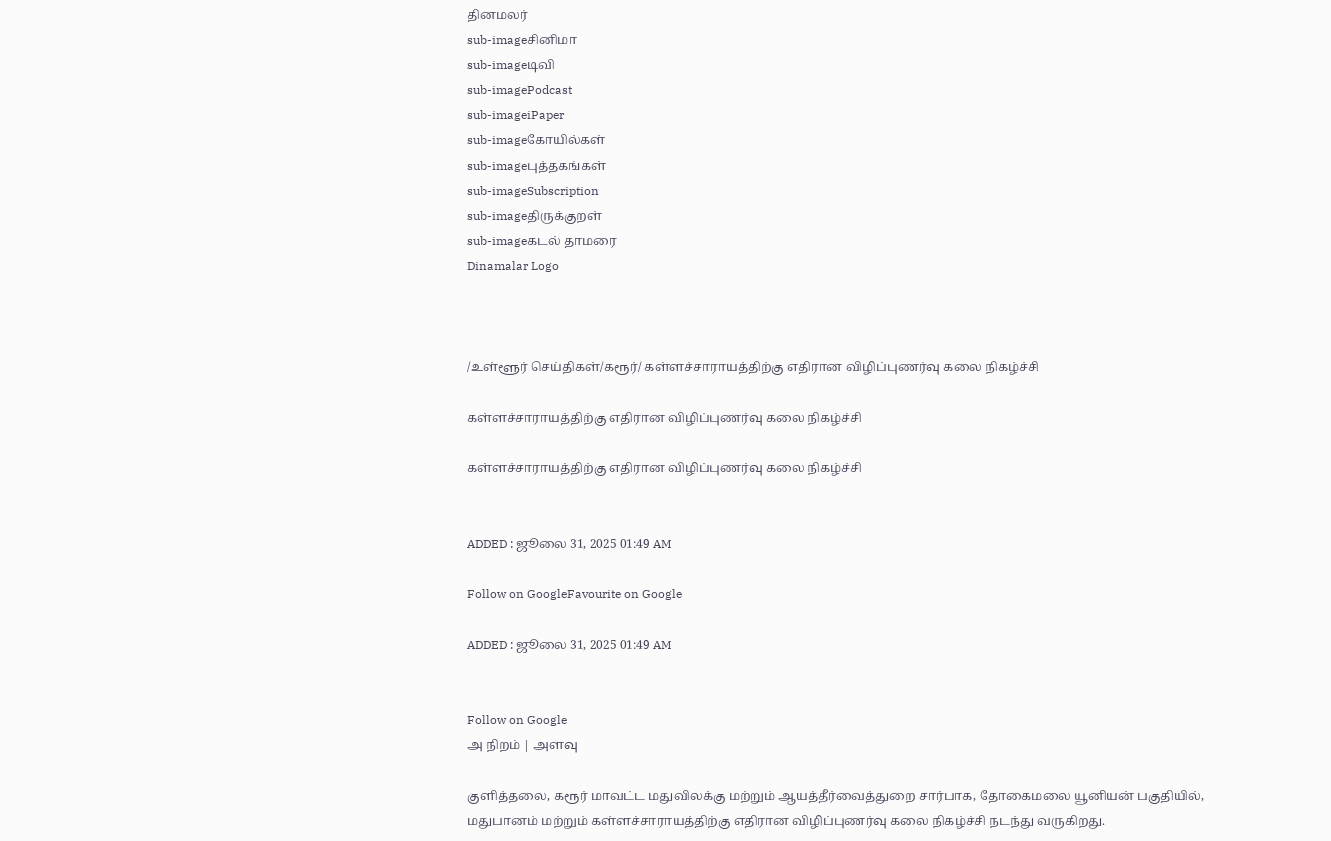தினமலர்
sub-imageசினிமா
sub-imageடிவி
sub-imagePodcast
sub-imageiPaper
sub-imageகோயில்கள்
sub-imageபுத்தகங்கள்
sub-imageSubscription
sub-imageதிருக்குறள்
sub-imageகடல் தாமரை
Dinamalar Logo



/உள்ளூர் செய்திகள்/கரூர்/ கள்ளச்சாராயத்திற்கு எதிரான விழிப்புணர்வு கலை நிகழ்ச்சி

கள்ளச்சாராயத்திற்கு எதிரான விழிப்புணர்வு கலை நிகழ்ச்சி

கள்ளச்சாராயத்திற்கு எதிரான விழிப்புணர்வு கலை நிகழ்ச்சி


ADDED : ஜூலை 31, 2025 01:49 AM

Follow on GoogleFavourite on Google

ADDED : ஜூலை 31, 2025 01:49 AM


Follow on Google
அ நிறம் | அளவு

குளித்தலை, கரூர் மாவட்ட மதுவிலக்கு மற்றும் ஆயத்தீர்வைத்துறை சார்பாக, தோகைமலை யூனியன் பகுதியில், மதுபானம் மற்றும் கள்ளச்சாராயத்திற்கு எதிரான விழிப்புணர்வு கலை நிகழ்ச்சி நடந்து வருகிறது.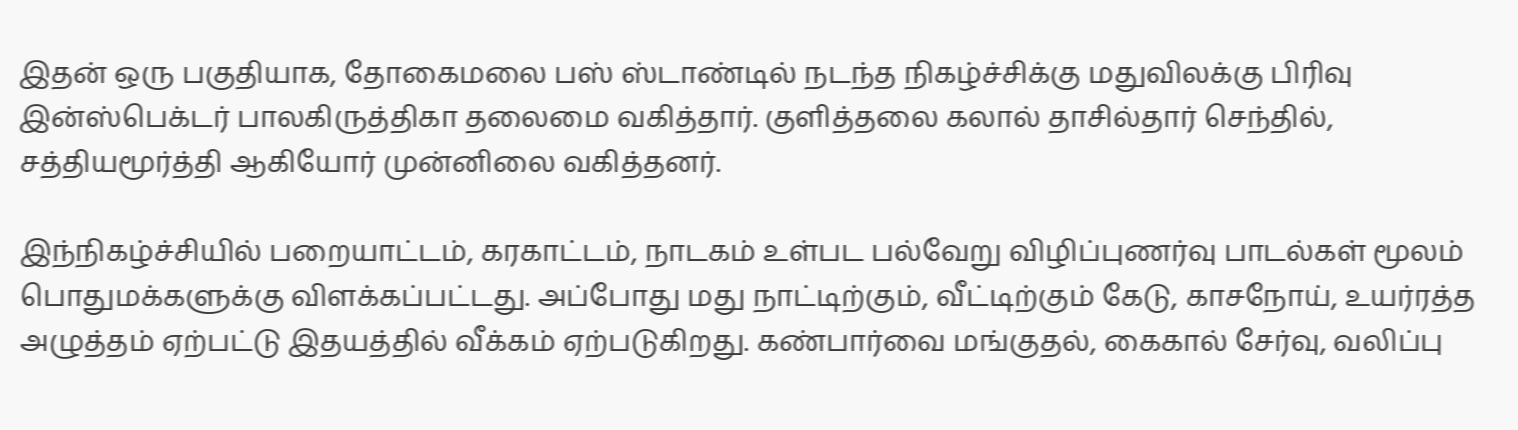இதன் ஒரு பகுதியாக, தோகைமலை பஸ் ஸ்டாண்டில் நடந்த நிகழ்ச்சிக்கு மதுவிலக்கு பிரிவு இன்ஸ்பெக்டர் பாலகிருத்திகா தலைமை வகித்தார். குளித்தலை கலால் தாசில்தார் செந்தில், சத்தியமூர்த்தி ஆகியோர் முன்னிலை வகித்தனர்.

இந்நிகழ்ச்சியில் பறையாட்டம், கரகாட்டம், நாடகம் உள்பட பல்வேறு விழிப்புணர்வு பாடல்கள் மூலம் பொதுமக்களுக்கு விளக்கப்பட்டது. அப்போது மது நாட்டிற்கும், வீட்டிற்கும் கேடு, காசநோய், உயர்ரத்த அழுத்தம் ஏற்பட்டு இதயத்தில் வீக்கம் ஏற்படுகிறது. கண்பார்வை மங்குதல், கைகால் சேர்வு, வலிப்பு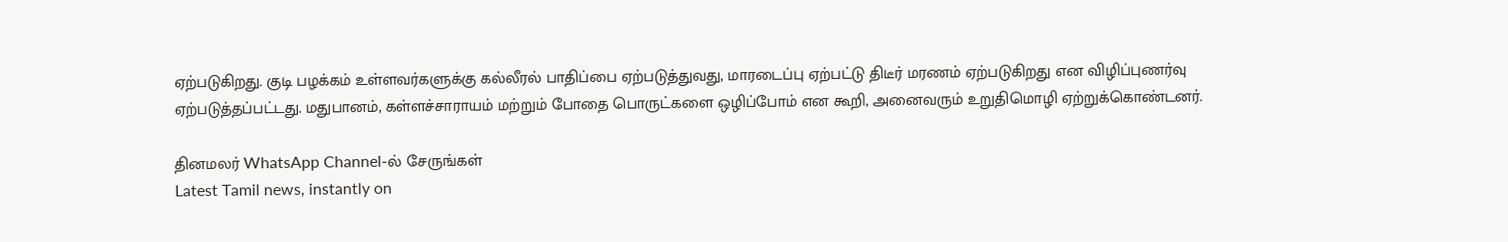ஏற்படுகிறது. குடி பழக்கம் உள்ளவர்களுக்கு கல்லீரல் பாதிப்பை ஏற்படுத்துவது, மாரடைப்பு ஏற்பட்டு திடீர் மரணம் ஏற்படுகிறது என விழிப்புணர்வு ஏற்படுத்தப்பட்டது. மதுபானம், கள்ளச்சாராயம் மற்றும் போதை பொருட்களை ஒழிப்போம் என கூறி, அனைவரும் உறுதிமொழி ஏற்றுக்கொண்டனர்.

தினமலர் WhatsApp Channel-ல் சேருங்கள்
Latest Tamil news, instantly on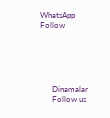WhatsApp
Follow





      Dinamalar
      Follow us